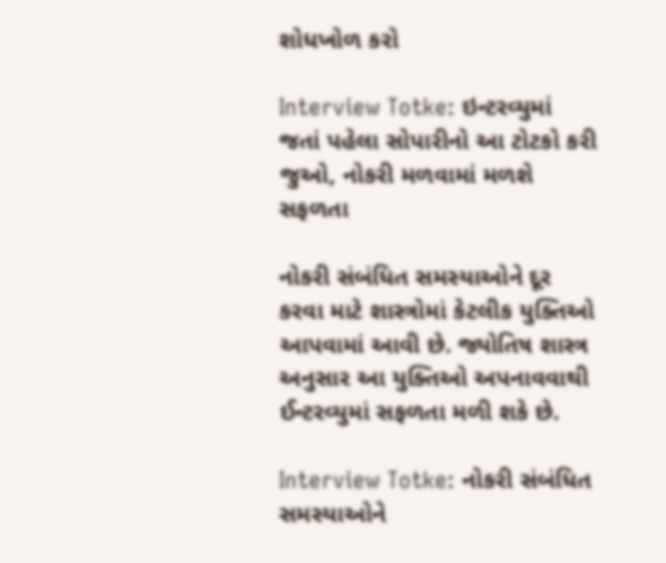શોધખોળ કરો

Interview Totke: ઇન્ટરવ્યુમાં જતાં પહેલા સોપારીનો આ ટોટકો કરી જુઓ, નોકરી મળવામાં મળશે સફળતા

નોકરી સંબંધિત સમસ્યાઓને દૂર કરવા માટે શાસ્ત્રોમાં કેટલીક યુક્તિઓ આપવામાં આવી છે. જ્યોતિષ શાસ્ત્ર અનુસાર આ યુક્તિઓ અપનાવવાથી ઈન્ટરવ્યુમાં સફળતા મળી શકે છે.

Interview Totke: નોકરી સંબંધિત સમસ્યાઓને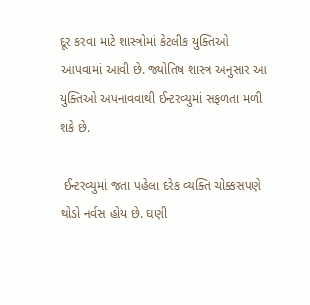દૂર કરવા માટે શાસ્ત્રોમાં કેટલીક યુક્તિઓ આપવામાં આવી છે. જ્યોતિષ શાસ્ત્ર અનુસાર આ યુક્તિઓ અપનાવવાથી ઈન્ટરવ્યુમાં સફળતા મળી શકે છે.

 ઈન્ટરવ્યુમાં જતા પહેલા દરેક વ્યક્તિ ચોક્કસપણે થોડો નર્વસ હોય છે. ઘણી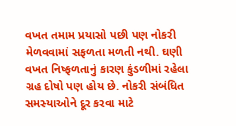વખત તમામ પ્રયાસો પછી પણ નોકરી મેળવવામાં સફળતા મળતી નથી. ઘણી વખત નિષ્ફળતાનું કારણ કુંડળીમાં રહેલા ગ્રહ દોષો પણ હોય છે. નોકરી સંબંધિત સમસ્યાઓને દૂર કરવા માટે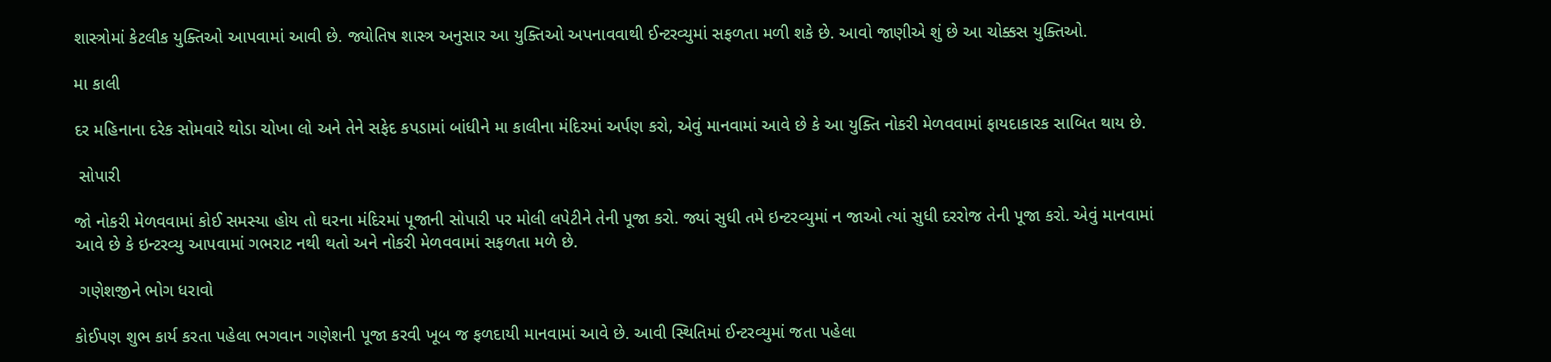શાસ્ત્રોમાં કેટલીક યુક્તિઓ આપવામાં આવી છે. જ્યોતિષ શાસ્ત્ર અનુસાર આ યુક્તિઓ અપનાવવાથી ઈન્ટરવ્યુમાં સફળતા મળી શકે છે. આવો જાણીએ શું છે આ ચોક્કસ યુક્તિઓ.

મા કાલી

દર મહિનાના દરેક સોમવારે થોડા ચોખા લો અને તેને સફેદ કપડામાં બાંધીને મા કાલીના મંદિરમાં અર્પણ કરો, એવું માનવામાં આવે છે કે આ યુક્તિ નોકરી મેળવવામાં ફાયદાકારક સાબિત થાય છે.

 સોપારી

જો નોકરી મેળવવામાં કોઈ સમસ્યા હોય તો ઘરના મંદિરમાં પૂજાની સોપારી પર મોલી લપેટીને તેની પૂજા કરો. જ્યાં સુધી તમે ઇન્ટરવ્યુમાં ન જાઓ ત્યાં સુધી દરરોજ તેની પૂજા કરો. એવું માનવામાં આવે છે કે ઇન્ટરવ્યુ આપવામાં ગભરાટ નથી થતો અને નોકરી મેળવવામાં સફળતા મળે છે.

 ગણેશજીને ભોગ ધરાવો

કોઈપણ શુભ કાર્ય કરતા પહેલા ભગવાન ગણેશની પૂજા કરવી ખૂબ જ ફળદાયી માનવામાં આવે છે. આવી સ્થિતિમાં ઈન્ટરવ્યુમાં જતા પહેલા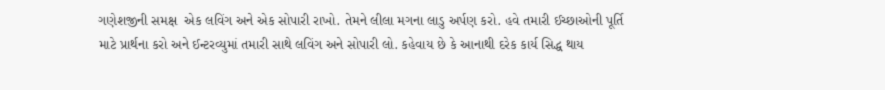ગણેશજીની સમક્ષ  એક લવિંગ અને એક સોપારી રાખો. તેમને લીલા મગના લાડુ અર્પણ કરો. હવે તમારી ઈચ્છાઓની પૂર્તિ માટે પ્રાર્થના કરો અને ઈન્ટરવ્યુમાં તમારી સાથે લવિંગ અને સોપારી લો. કહેવાય છે કે આનાથી દરેક કાર્ય સિદ્ધ થાય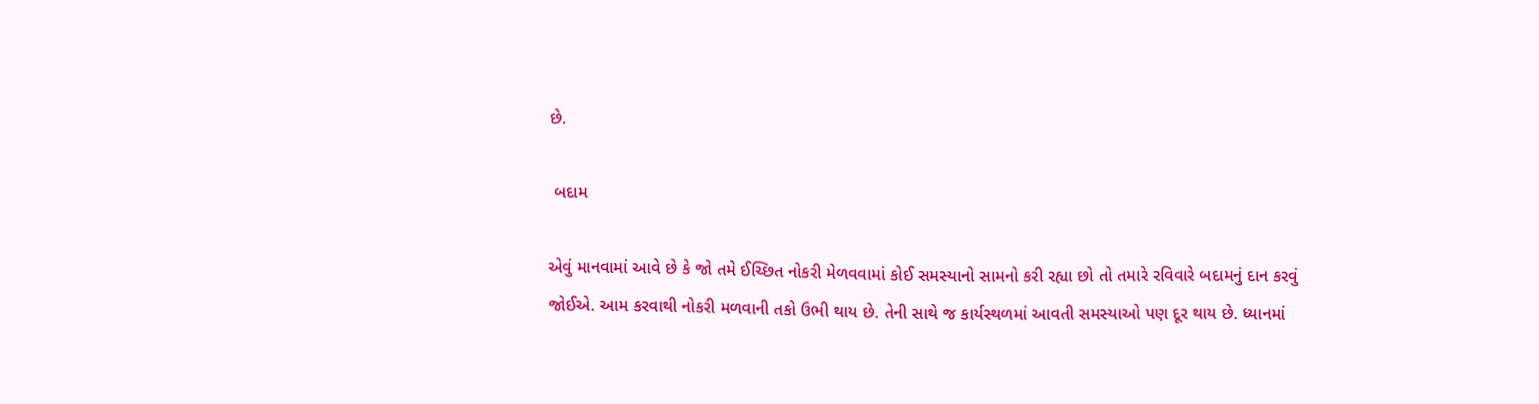છે.

 બદામ

એવું માનવામાં આવે છે કે જો તમે ઈચ્છિત નોકરી મેળવવામાં કોઈ સમસ્યાનો સામનો કરી રહ્યા છો તો તમારે રવિવારે બદામનું દાન કરવું જોઈએ. આમ કરવાથી નોકરી મળવાની તકો ઉભી થાય છે. તેની સાથે જ કાર્યસ્થળમાં આવતી સમસ્યાઓ પણ દૂર થાય છે. ધ્યાનમાં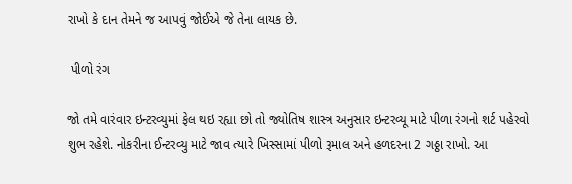રાખો કે દાન તેમને જ આપવું જોઈએ જે તેના લાયક છે.

 પીળો રંગ

જો તમે વારંવાર ઇન્ટરવ્યુમાં ફેલ થઇ રહ્યા છો તો જ્યોતિષ શાસ્ત્ર અનુસાર ઇન્ટરવ્યૂ માટે પીળા રંગનો શર્ટ પહેરવો શુભ રહેશે. નોકરીના ઈન્ટરવ્યુ માટે જાવ ત્યારે ખિસ્સામાં પીળો રૂમાલ અને હળદરના 2 ગઠ્ઠા રાખો. આ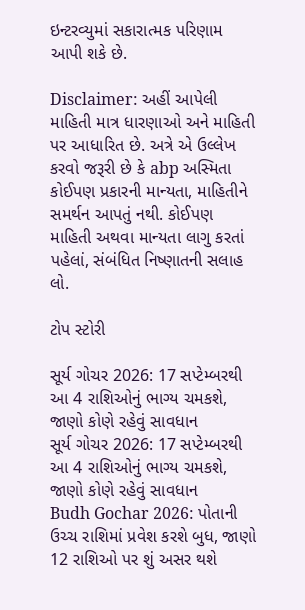ઇન્ટરવ્યુમાં સકારાત્મક પરિણામ આપી શકે છે.

Disclaimer: અહીં આપેલી માહિતી માત્ર ધારણાઓ અને માહિતી પર આધારિત છે. અત્રે એ ઉલ્લેખ કરવો જરૂરી છે કે abp અસ્મિતા  કોઈપણ પ્રકારની માન્યતા, માહિતીને સમર્થન આપતું નથી. કોઈપણ માહિતી અથવા માન્યતા લાગુ કરતાં પહેલાં, સંબંધિત નિષ્ણાતની સલાહ લો.

ટોપ સ્ટોરી

સૂર્ય ગોચર 2026: 17 સપ્ટેમ્બરથી આ 4 રાશિઓનું ભાગ્ય ચમકશે, જાણો કોણે રહેવું સાવધાન
સૂર્ય ગોચર 2026: 17 સપ્ટેમ્બરથી આ 4 રાશિઓનું ભાગ્ય ચમકશે, જાણો કોણે રહેવું સાવધાન
Budh Gochar 2026: પોતાની ઉચ્ચ રાશિમાં પ્રવેશ કરશે બુધ, જાણો 12 રાશિઓ પર શું અસર થશે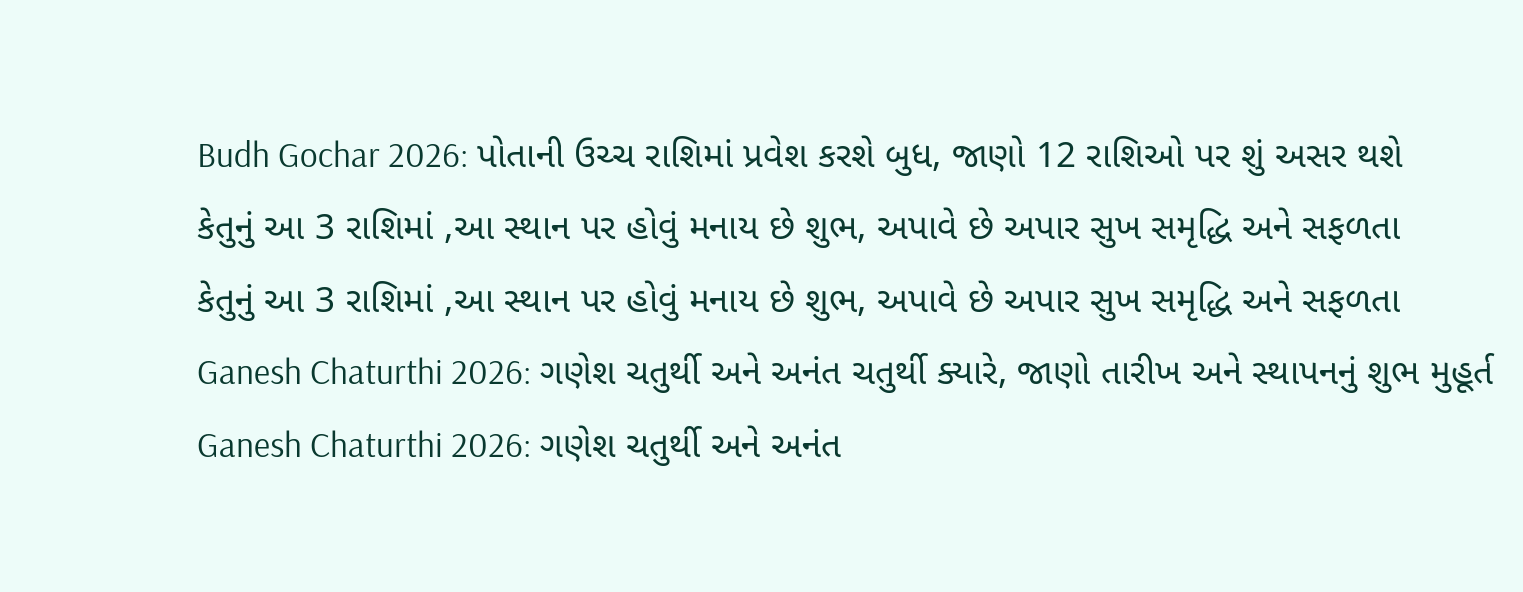Budh Gochar 2026: પોતાની ઉચ્ચ રાશિમાં પ્રવેશ કરશે બુધ, જાણો 12 રાશિઓ પર શું અસર થશે
કેતુનું આ 3 રાશિમાં ,આ સ્થાન પર હોવું મનાય છે શુભ, અપાવે છે અપાર સુખ સમૃદ્ધિ અને સફળતા
કેતુનું આ 3 રાશિમાં ,આ સ્થાન પર હોવું મનાય છે શુભ, અપાવે છે અપાર સુખ સમૃદ્ધિ અને સફળતા
Ganesh Chaturthi 2026: ગણેશ ચતુર્થી અને અનંત ચતુર્થી ક્યારે, જાણો તારીખ અને સ્થાપનનું શુભ મુહૂર્ત
Ganesh Chaturthi 2026: ગણેશ ચતુર્થી અને અનંત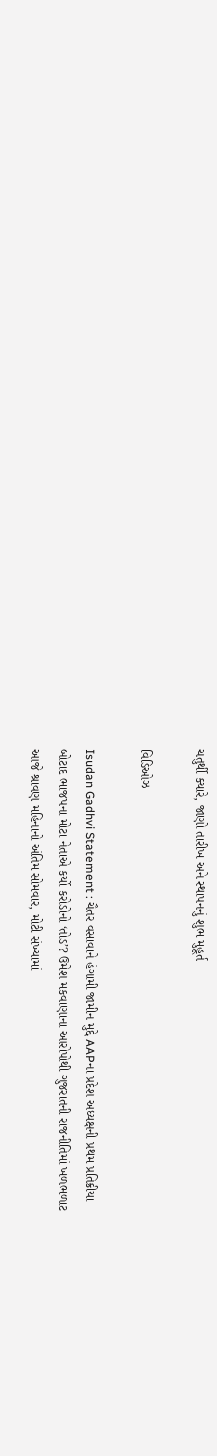ચતુર્થી ક્યારે, જાણો તારીખ અને સ્થાપનનું શુભ મુહૂર્ત

વિડિઓઝ

Isudan Gadhvi Statement : ચૈતર વસાવાને હંગામી જામીન મુદ્દે AAPના પ્રદેશ અધ્યક્ષની પ્રથમ પ્રતિક્રીયા
બોટાદ ભાજપના મોટા નેતાએ કર્યો કરોડોનો ‘તોડ’? ઉમેશ મકવાણાના આરોપોથી ગુજરાતની રાજનીતિમાં ખળભળાટ
આજે શ્રાવણ મહિનાનો અંતિમ સોમવાર, મોટી સંખ્યામાં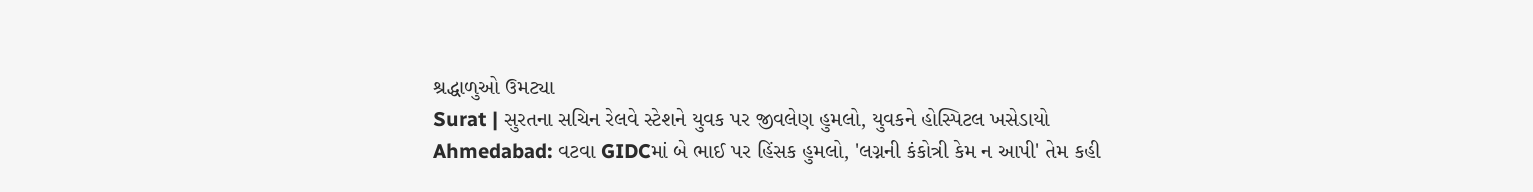શ્રદ્ધાળુઓ ઉમટ્યા
Surat | સુરતના સચિન રેલવે સ્ટેશને યુવક પર જીવલેણ હુમલો, યુવકને હોસ્પિટલ ખસેડાયો
Ahmedabad: વટવા GIDCમાં બે ભાઈ પર હિંસક હુમલો, 'લગ્નની કંકોત્રી કેમ ન આપી' તેમ કહી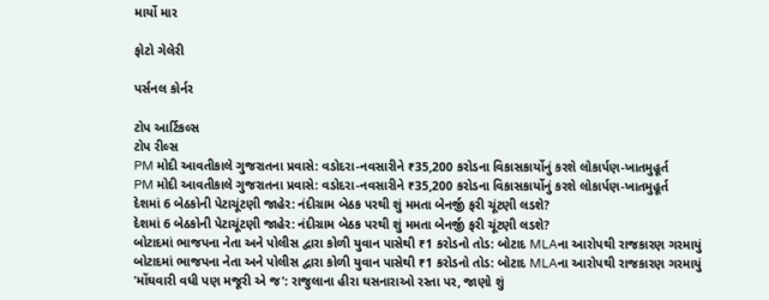માર્યો માર

ફોટો ગેલેરી

પર્સનલ કોર્નર

ટોપ આર્ટિકલ્સ
ટોપ રીલ્સ
PM મોદી આવતીકાલે ગુજરાતના પ્રવાસે: વડોદરા-નવસારીને ₹35,200 કરોડના વિકાસકાર્યોનું કરશે લોકાર્પણ-ખાતમુહૂર્ત
PM મોદી આવતીકાલે ગુજરાતના પ્રવાસે: વડોદરા-નવસારીને ₹35,200 કરોડના વિકાસકાર્યોનું કરશે લોકાર્પણ-ખાતમુહૂર્ત
દેશમાં 6 બેઠકોની પેટાચૂંટણી જાહેર: નંદીગ્રામ બેઠક પરથી શું મમતા બેનર્જી ફરી ચૂંટણી લડશે?
દેશમાં 6 બેઠકોની પેટાચૂંટણી જાહેર: નંદીગ્રામ બેઠક પરથી શું મમતા બેનર્જી ફરી ચૂંટણી લડશે?
બોટાદમાં ભાજપના નેતા અને પોલીસ દ્વારા કોળી યુવાન પાસેથી ₹1 કરોડનો તોડ: બોટાદ MLAના આરોપથી રાજકારણ ગરમાયું
બોટાદમાં ભાજપના નેતા અને પોલીસ દ્વારા કોળી યુવાન પાસેથી ₹1 કરોડનો તોડ: બોટાદ MLAના આરોપથી રાજકારણ ગરમાયું
'મોંઘવારી વધી પણ મજૂરી એ જ': રાજુલાના હીરા ઘસનારાઓ રસ્તા પર, જાણો શું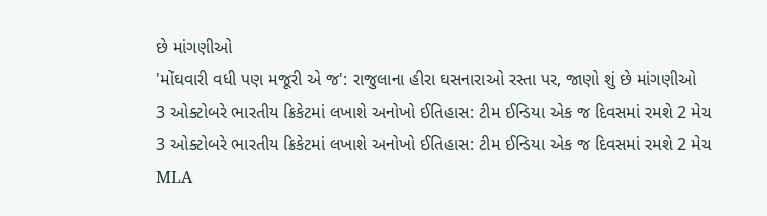છે માંગણીઓ
'મોંઘવારી વધી પણ મજૂરી એ જ': રાજુલાના હીરા ઘસનારાઓ રસ્તા પર, જાણો શું છે માંગણીઓ
3 ઓક્ટોબરે ભારતીય ક્રિકેટમાં લખાશે અનોખો ઈતિહાસ: ટીમ ઈન્ડિયા એક જ દિવસમાં રમશે 2 મેચ
3 ઓક્ટોબરે ભારતીય ક્રિકેટમાં લખાશે અનોખો ઈતિહાસ: ટીમ ઈન્ડિયા એક જ દિવસમાં રમશે 2 મેચ
MLA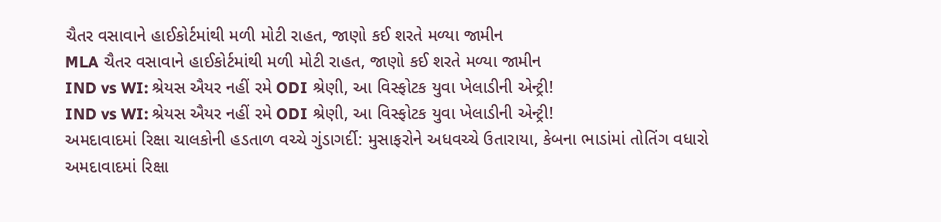ચૈતર વસાવાને હાઈકોર્ટમાંથી મળી મોટી રાહત, જાણો કઈ શરતે મળ્યા જામીન
MLA ચૈતર વસાવાને હાઈકોર્ટમાંથી મળી મોટી રાહત, જાણો કઈ શરતે મળ્યા જામીન
IND vs WI: શ્રેયસ ઐયર નહીં રમે ODI શ્રેણી, આ વિસ્ફોટક યુવા ખેલાડીની એન્ટ્રી!
IND vs WI: શ્રેયસ ઐયર નહીં રમે ODI શ્રેણી, આ વિસ્ફોટક યુવા ખેલાડીની એન્ટ્રી!
અમદાવાદમાં રિક્ષા ચાલકોની હડતાળ વચ્ચે ગુંડાગર્દી: મુસાફરોને અધવચ્ચે ઉતારાયા, કેબના ભાડાંમાં તોતિંગ વધારો
અમદાવાદમાં રિક્ષા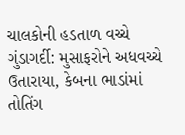ચાલકોની હડતાળ વચ્ચે ગુંડાગર્દી: મુસાફરોને અધવચ્ચે ઉતારાયા, કેબના ભાડાંમાં તોતિંગ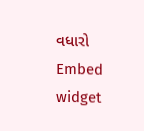વધારો
Embed widget